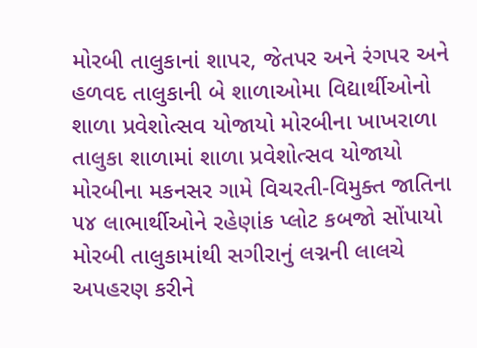મોરબી તાલુકાનાં શાપર, જેતપર અને રંગપર અને હળવદ તાલુકાની બે શાળાઓમા વિદ્યાર્થીઓનો શાળા પ્રવેશોત્સવ યોજાયો મોરબીના ખાખરાળા તાલુકા શાળામાં શાળા પ્રવેશોત્સવ યોજાયો મોરબીના મકનસર ગામે વિચરતી-વિમુક્ત જાતિના ૫૪ લાભાર્થીઓને રહેણાંક પ્લોટ કબજો સોંપાયો મોરબી તાલુકામાંથી સગીરાનું લગ્નની લાલચે અપહરણ કરીને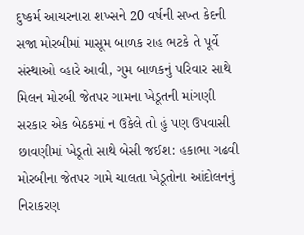દુષ્કર્મ આચરનારા શખ્સને 20 વર્ષની સખ્ત કેદની સજા મોરબીમાં માસૂમ બાળક રાહ ભટકે તે પૂર્વે સંસ્થાઓ વ્હારે આવી, ગુમ બાળકનું પરિવાર સાથે મિલન મોરબી જેતપર ગામના ખેડૂતની માંગણી સરકાર એક બેઠકમાં ન ઉકેલે તો હું પણ ઉપવાસી છાવણીમાં ખેડૂતો સાથે બેસી જઈશ: હકાભા ગઢવી મોરબીના જેતપર ગામે ચાલતા ખેડૂતોના આંદોલનનું નિરાકરણ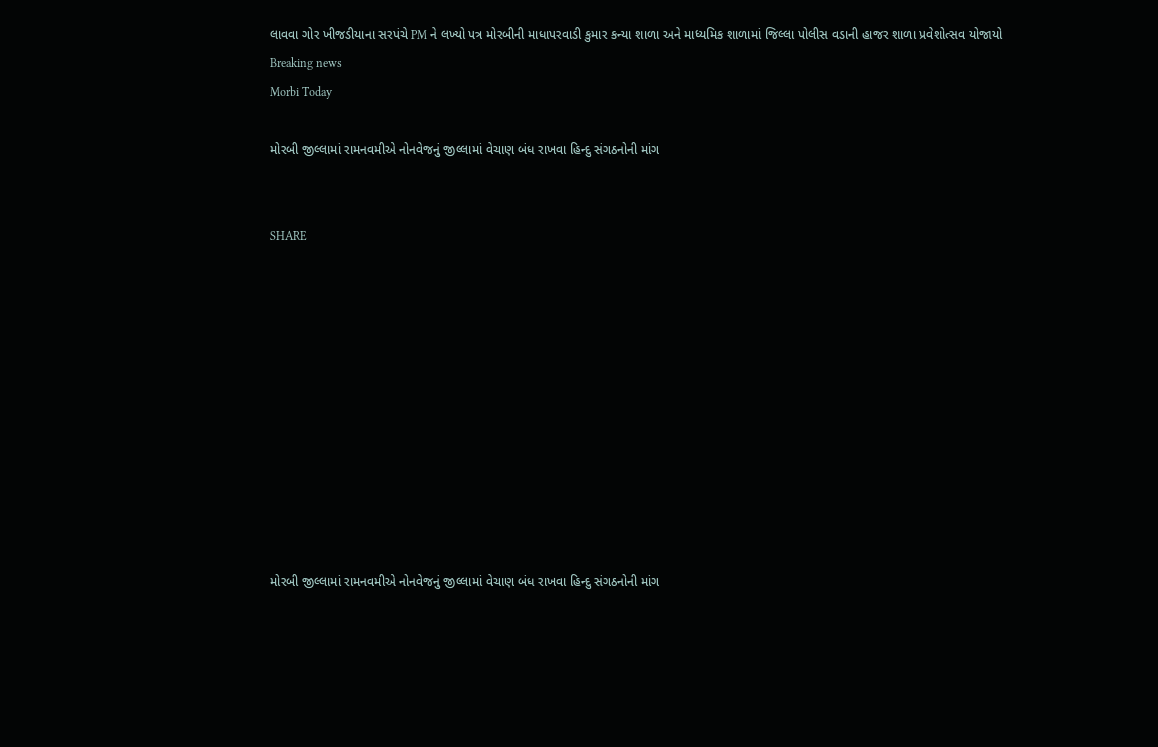લાવવા ગોર ખીજડીયાના સરપંચે PM ને લખ્યો પત્ર મોરબીની માધાપરવાડી કુમાર કન્યા શાળા અને માધ્યમિક શાળામાં જિલ્લા પોલીસ વડાની હાજર શાળા પ્રવેશોત્સવ યોજાયો
Breaking news
Morbi Today

મોરબી જીલ્લામાં રામનવમીએ નોનવેજનું જીલ્લામાં વેચાણ બંધ રાખવા હિન્દુ સંગઠનોની માંગ


SHARE











મોરબી જીલ્લામાં રામનવમીએ નોનવેજનું જીલ્લામાં વેચાણ બંધ રાખવા હિન્દુ સંગઠનોની માંગ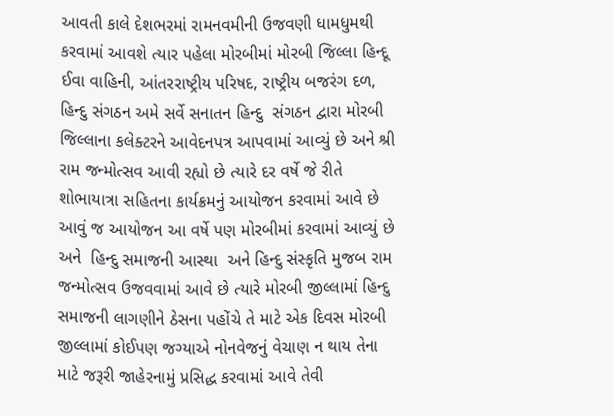આવતી કાલે દેશભરમાં રામનવમીની ઉજવણી ધામધુમથી કરવામાં આવશે ત્યાર પહેલા મોરબીમાં મોરબી જિલ્લા હિન્દૂ ઈવા વાહિની, આંતરરાષ્ટ્રીય પરિષદ, રાષ્ટ્રીય બજરંગ દળ, હિન્દુ સંગઠન અમે સર્વે સનાતન હિન્દુ  સંગઠન દ્વારા મોરબી જિલ્લાના કલેક્ટરને આવેદનપત્ર આપવામાં આવ્યું છે અને શ્રી રામ જન્મોત્સવ આવી રહ્યો છે ત્યારે દર વર્ષે જે રીતે શોભાયાત્રા સહિતના કાર્યક્રમનું આયોજન કરવામાં આવે છે આવું જ આયોજન આ વર્ષે પણ મોરબીમાં કરવામાં આવ્યું છે અને  હિન્દુ સમાજની આસ્થા  અને હિન્દુ સંસ્કૃતિ મુજબ રામ જન્મોત્સવ ઉજવવામાં આવે છે ત્યારે મોરબી જીલ્લામાં હિન્દુ સમાજની લાગણીને ઠેસના પહોંચે તે માટે એક દિવસ મોરબી જીલ્લામાં કોઈપણ જગ્યાએ નોનવેજનું વેચાણ ન થાય તેના માટે જરૂરી જાહેરનામું પ્રસિદ્ધ કરવામાં આવે તેવી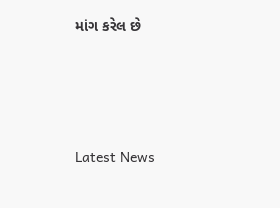માંગ કરેલ છે






Latest News